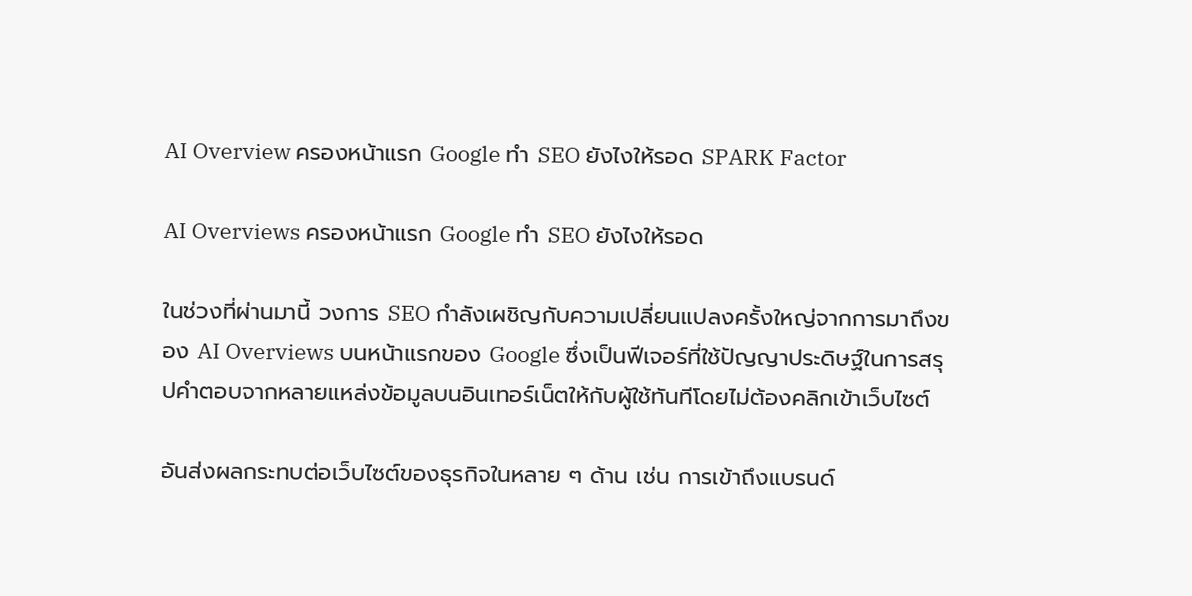AI Overview ครองหน้าแรก Google ทำ SEO ยังไงให้รอด SPARK Factor

AI Overviews ครองหน้าแรก Google ทำ SEO ยังไงให้รอด

ในช่วงที่ผ่านมานี้ วงการ SEO กำลังเผชิญกับความเปลี่ยนแปลงครั้งใหญ่จากการมาถึงของ AI Overviews บนหน้าแรกของ Google ซึ่งเป็นฟีเจอร์ที่ใช้ปัญญาประดิษฐ์ในการสรุปคำตอบจากหลายแหล่งข้อมูลบนอินเทอร์เน็ตให้กับผู้ใช้ทันทีโดยไม่ต้องคลิกเข้าเว็บไซต์

อันส่งผลกระทบต่อเว็บไซต์ของธุรกิจในหลาย ๆ ด้าน เช่น การเข้าถึงแบรนด์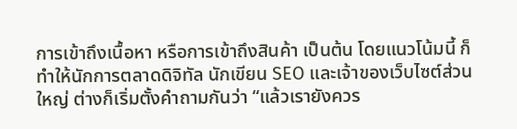การเข้าถึงเนื้อหา หรือการเข้าถึงสินค้า เป็นต้น โดยแนวโน้มนี้ ก็ทำให้นักการตลาดดิจิทัล นักเขียน SEO และเจ้าของเว็บไซต์ส่วนใหญ่ ต่างก็เริ่มตั้งคำถามกันว่า “แล้วเรายังควร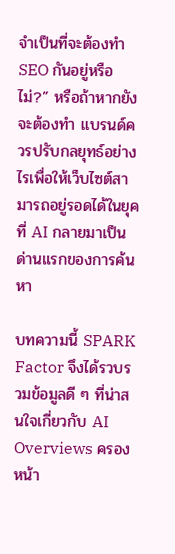จำเป็นที่จะต้องทำ SEO กันอยู่หรือไม่?” หรือถ้าหากยังจะต้องทำ แบรนด์ควรปรับกลยุทธ์อย่างไรเพื่อให้เว็บไซต์สามารถอยู่รอดได้ในยุคที่ AI กลายมาเป็นด่านแรกของการค้นหา

บทความนี้ SPARK Factor จึงได้รวบรวมข้อมูลดี ๆ ที่น่าสนใจเกี่ยวกับ AI Overviews ครองหน้า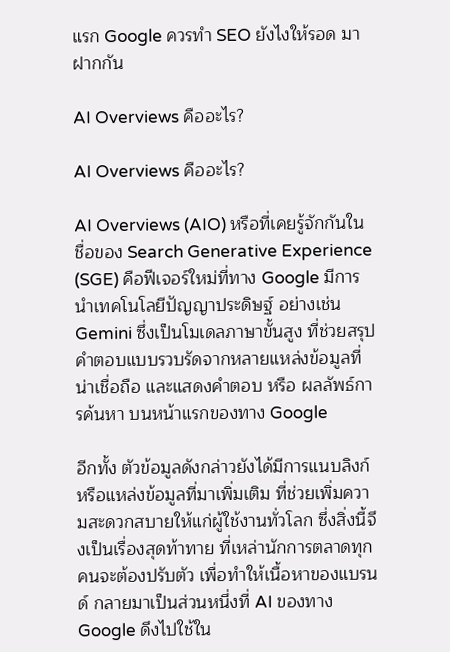แรก Google ควรทำ SEO ยังไงให้รอด มาฝากกัน

AI Overviews คืออะไร?

AI Overviews คืออะไร?

AI Overviews (AIO) หรือที่เคยรู้จักกันในชื่อของ Search Generative Experience (SGE) คือฟีเจอร์ใหม่ที่ทาง Google มีการนำเทคโนโลยีปัญญาประดิษฐ์ อย่างเช่น Gemini ซึ่งเป็นโมเดลภาษาขั้นสูง ที่ช่วยสรุปคำตอบแบบรวบรัดจากหลายแหล่งข้อมูลที่น่าเชื่อถือ และแสดงคำตอบ หรือ ผลลัพธ์การค้นหา บนหน้าแรกของทาง Google

อีกทั้ง ตัวข้อมูลดังกล่าวยังได้มีการแนบลิงก์ หรือแหล่งข้อมูลที่มาเพิ่มเติม ที่ช่วยเพิ่มความสะดวกสบายให้แก่ผู้ใช้งานทั่วโลก ซึ่งสิ่งนี้จึงเป็นเรื่องสุดท้าทาย ที่เหล่านักการตลาดทุกคนจะต้องปรับตัว เพื่อทำให้เนื้อหาของแบรนด์ กลายมาเป็นส่วนหนึ่งที่ AI ของทาง Google ดึงไปใช้ใน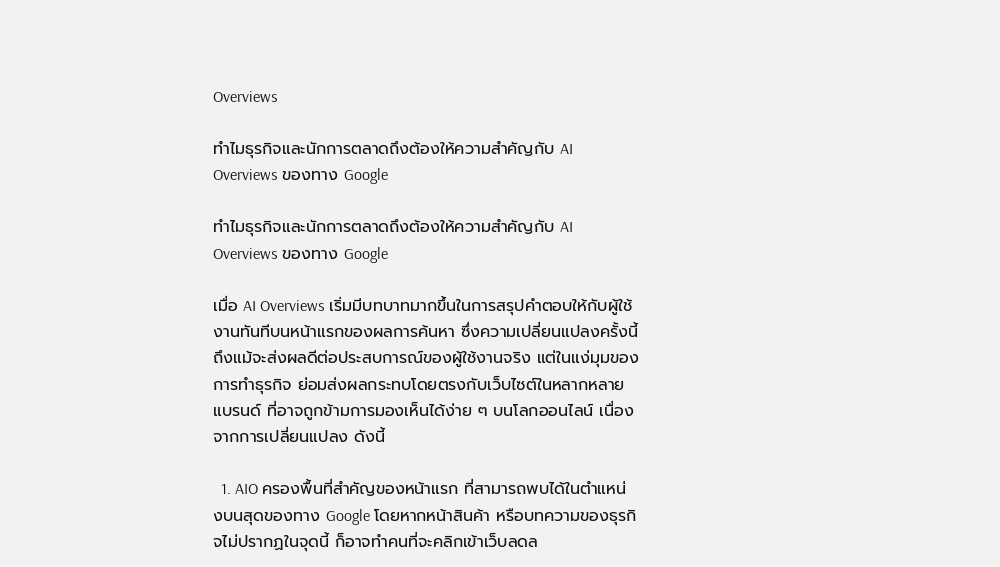Overviews

ทำไมธุรกิจและนักการตลาดถึงต้องให้ความสำคัญกับ AI Overviews ของทาง Google

ทำไมธุรกิจและนักการตลาดถึงต้องให้ความสำคัญกับ AI Overviews ของทาง Google

เมื่อ AI Overviews เริ่มมีบทบาทมากขึ้นในการสรุปคำตอบให้กับผู้ใช้งานทันทีบนหน้าแรกของผลการค้นหา ซึ่งความเปลี่ยนแปลงครั้งนี้ ถึงแม้จะส่งผลดีต่อประสบการณ์ของผู้ใช้งานจริง แต่ในแง่มุมของการทำธุรกิจ ย่อมส่งผลกระทบโดยตรงกับเว็บไซต์ในหลากหลายแบรนด์ ที่อาจถูกข้ามการมองเห็นได้ง่าย ๆ บนโลกออนไลน์ เนื่องจากการเปลี่ยนแปลง ดังนี้

  1. AIO ครองพื้นที่สำคัญของหน้าแรก ที่สามารถพบได้ในตำแหน่งบนสุดของทาง Google โดยหากหน้าสินค้า หรือบทความของธุรกิจไม่ปรากฏในจุดนี้ ก็อาจทำคนที่จะคลิกเข้าเว็บลดล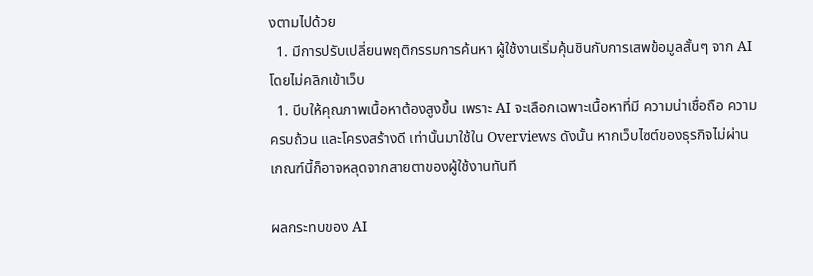งตามไปด้วย
  1. มีการปรับเปลี่ยนพฤติกรรมการค้นหา ผู้ใช้งานเริ่มคุ้นชินกับการเสพข้อมูลสั้นๆ จาก AI โดยไม่คลิกเข้าเว็บ
  1. บีบให้คุณภาพเนื้อหาต้องสูงขึ้น เพราะ AI จะเลือกเฉพาะเนื้อหาที่มี ความน่าเชื่อถือ ความครบถ้วน และโครงสร้างดี เท่านั้นมาใช้ใน Overviews ดังนั้น หากเว็บไซต์ของธุรกิจไม่ผ่านเกณฑ์นี้ก็อาจหลุดจากสายตาของผู้ใช้งานทันที

ผลกระทบของ AI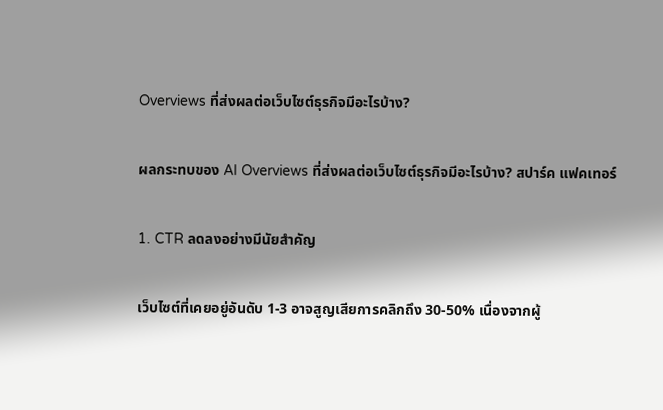Overviews ที่ส่งผลต่อเว็บไซต์ธุรกิจมีอะไรบ้าง?

ผลกระทบของ AI Overviews ที่ส่งผลต่อเว็บไซต์ธุรกิจมีอะไรบ้าง? สปาร์ค แฟคเทอร์

1. CTR ลดลงอย่างมีนัยสำคัญ

เว็บไซต์ที่เคยอยู่อันดับ 1-3 อาจสูญเสียการคลิกถึง 30-50% เนื่องจากผู้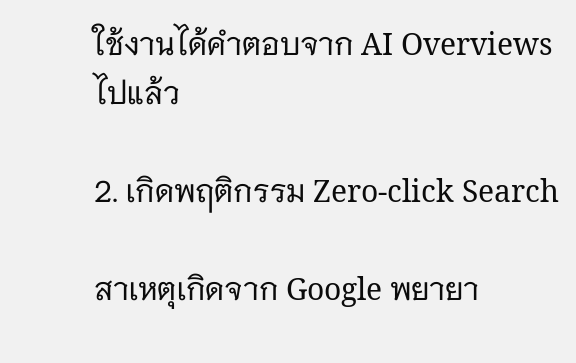ใช้งานได้คำตอบจาก AI Overviews ไปแล้ว

2. เกิดพฤติกรรม Zero-click Search

สาเหตุเกิดจาก Google พยายา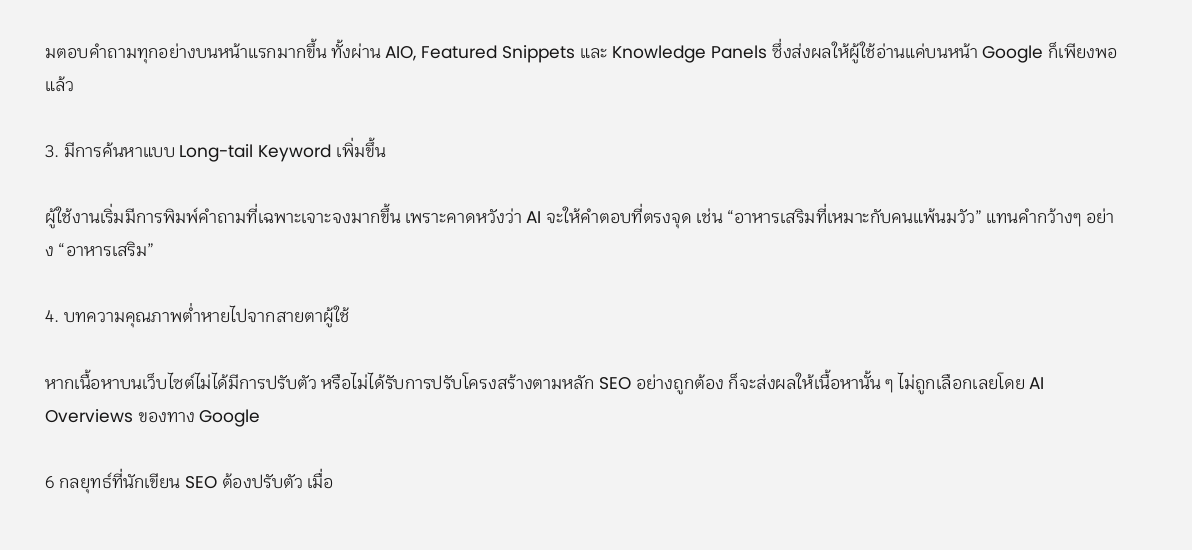มตอบคำถามทุกอย่างบนหน้าแรกมากขึ้น ทั้งผ่าน AIO, Featured Snippets และ Knowledge Panels ซึ่งส่งผลให้ผู้ใช้อ่านแค่บนหน้า Google ก็เพียงพอแล้ว

3. มีการค้นหาแบบ Long-tail Keyword เพิ่มขึ้น

ผู้ใช้งานเริ่มมีการพิมพ์คำถามที่เฉพาะเจาะจงมากขึ้น เพราะคาดหวังว่า AI จะให้คำตอบที่ตรงจุด เช่น “อาหารเสริมที่เหมาะกับคนแพ้นมวัว” แทนคำกว้างๆ อย่าง “อาหารเสริม”

4. บทความคุณภาพต่ำหายไปจากสายตาผู้ใช้

หากเนื้อหาบนเว็บไซต์ไม่ได้มีการปรับตัว หรือไม่ได้รับการปรับโครงสร้างตามหลัก SEO อย่างถูกต้อง ก็จะส่งผลให้เนื้อหานั้น ๆ ไม่ถูกเลือกเลยโดย AI Overviews ของทาง Google

6 กลยุทธ์ที่นักเขียน SEO ต้องปรับตัว เมื่อ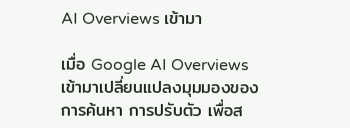AI Overviews เข้ามา

เมื่อ Google AI Overviews เข้ามาเปลี่ยนแปลงมุมมองของการค้นหา การปรับตัว เพื่อส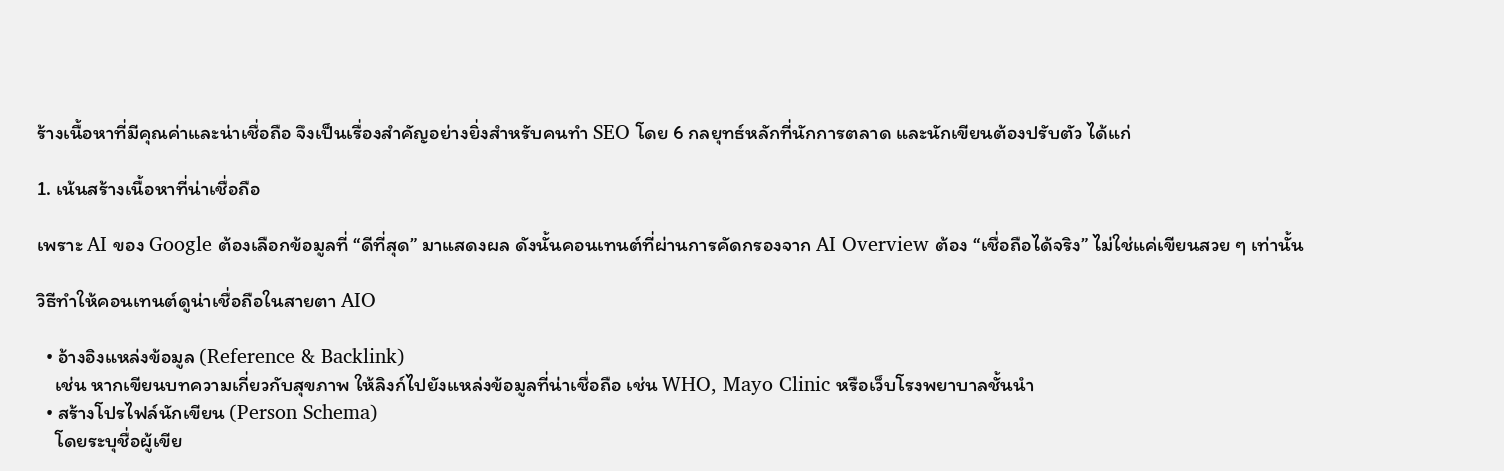ร้างเนื้อหาที่มีคุณค่าและน่าเชื่อถือ จึงเป็นเรื่องสำคัญอย่างยิ่งสำหรับคนทำ SEO โดย 6 กลยุทธ์หลักที่นักการตลาด และนักเขียนต้องปรับตัว ได้แก่

1. เน้นสร้างเนื้อหาที่น่าเชื่อถือ

เพราะ AI ของ Google ต้องเลือกข้อมูลที่ “ดีที่สุด” มาแสดงผล ดังนั้นคอนเทนต์ที่ผ่านการคัดกรองจาก AI Overview ต้อง “เชื่อถือได้จริง” ไม่ใช่แค่เขียนสวย ๆ เท่านั้น

วิธีทำให้คอนเทนต์ดูน่าเชื่อถือในสายตา AIO

  • อ้างอิงแหล่งข้อมูล (Reference & Backlink)
    เช่น หากเขียนบทความเกี่ยวกับสุขภาพ ให้ลิงก์ไปยังแหล่งข้อมูลที่น่าเชื่อถือ เช่น WHO, Mayo Clinic หรือเว็บโรงพยาบาลชั้นนำ
  • สร้างโปรไฟล์นักเขียน (Person Schema)
    โดยระบุชื่อผู้เขีย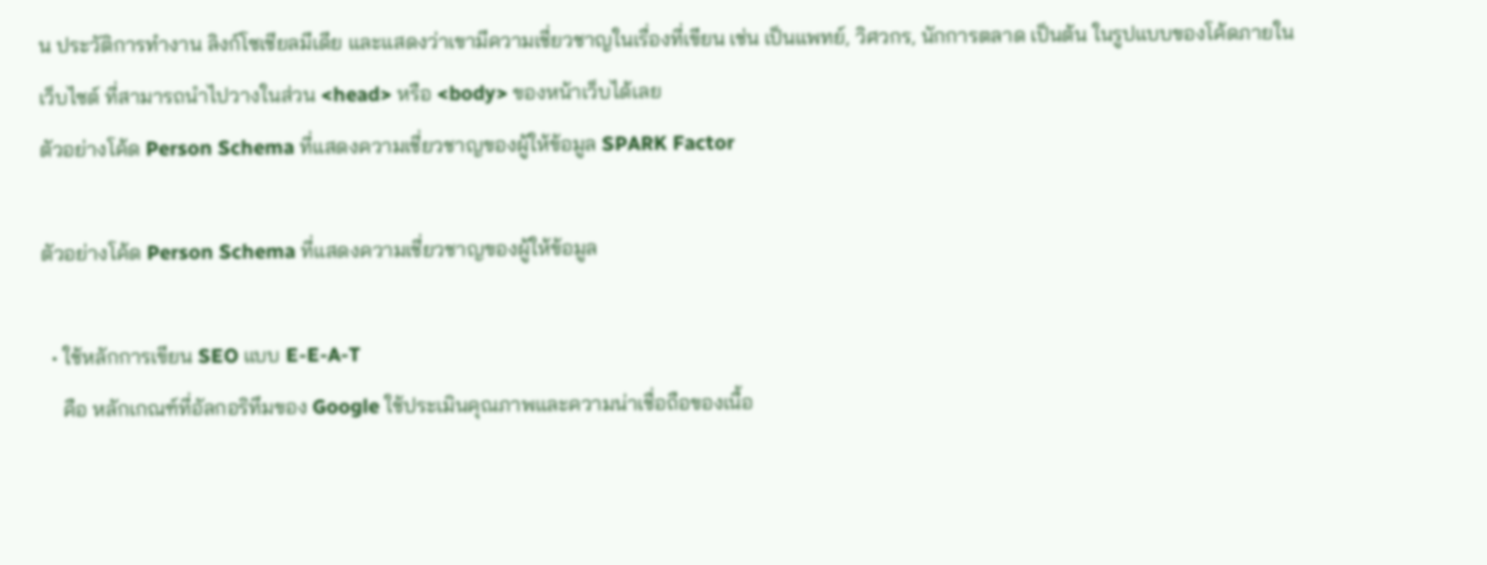น ประวัติการทำงาน ลิงก์โซเชียลมีเดีย และแสดงว่าเขามีความเชี่ยวชาญในเรื่องที่เขียน เช่น เป็นแพทย์, วิศวกร, นักการตลาด เป็นต้น ในรูปแบบของโค้ดภายในเว็บไซต์ ที่สามารถนำไปวางในส่วน <head> หรือ <body> ของหน้าเว็บได้เลย
ตัวอย่างโค้ด Person Schema ที่แสดงความเชี่ยวชาญของผู้ให้ข้อมูล SPARK Factor

ตัวอย่างโค้ด Person Schema ที่แสดงความเชี่ยวชาญของผู้ให้ข้อมูล

  • ใช้หลักการเขียน SEO แบบ E-E-A-T
    คือ หลักเกณฑ์ที่อัลกอริทึมของ Google ใช้ประเมินคุณภาพและความน่าเชื่อถือของเนื้อ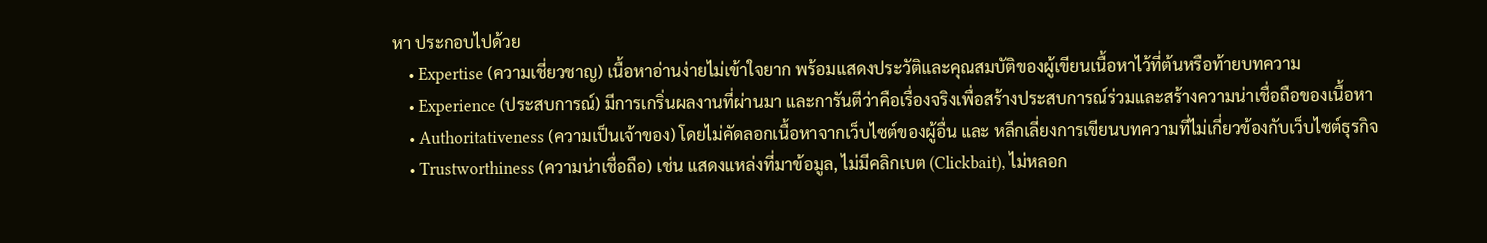หา ประกอบไปด้วย
    • Expertise (ความเชี่ยวชาญ) เนื้อหาอ่านง่ายไม่เข้าใจยาก พร้อมแสดงประวัติและคุณสมบัติของผู้เขียนเนื้อหาไว้ที่ต้นหรือท้ายบทความ
    • Experience (ประสบการณ์) มีการเกริ่นผลงานที่ผ่านมา และการันตีว่าคือเรื่องจริงเพื่อสร้างประสบการณ์ร่วมและสร้างความน่าเชื่อถือของเนื้อหา
    • Authoritativeness (ความเป็นเจ้าของ) โดยไม่คัดลอกเนื้อหาจากเว็บไซต์ของผู้อื่น และ หลีกเลี่ยงการเขียนบทความที่ไม่เกี่ยวข้องกับเว็บไซต์ธุรกิจ
    • Trustworthiness (ความน่าเชื่อถือ) เช่น แสดงแหล่งที่มาข้อมูล, ไม่มีคลิกเบต (Clickbait), ไม่หลอก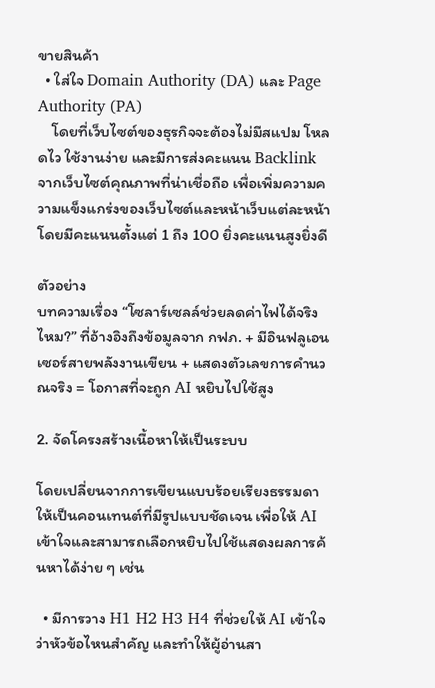ขายสินค้า
  • ใส่ใจ Domain Authority (DA) และ Page Authority (PA)
    โดยที่เว็บไซต์ของธุรกิจจะต้องไม่มีสแปม โหลดไว ใช้งานง่าย และมีการส่งคะแนน Backlink จากเว็บไซต์คุณภาพที่น่าเชื่อถือ เพื่อเพิ่มความความแข็งแกร่งของเว็บไซต์และหน้าเว็บแต่ละหน้า โดยมีคะแนนตั้งแต่ 1 ถึง 100 ยิ่งคะแนนสูงยิ่งดี

ตัวอย่าง
บทความเรื่อง “โซลาร์เซลล์ช่วยลดค่าไฟได้จริงไหม?” ที่อ้างอิงถึงข้อมูลจาก กฟภ. + มีอินฟลูเอนเซอร์สายพลังงานเขียน + แสดงตัวเลขการคำนวณจริง = โอกาสที่จะถูก AI หยิบไปใช้สูง

2. จัดโครงสร้างเนื้อหาให้เป็นระบบ

โดยเปลี่ยนจากการเขียนแบบร้อยเรียงธรรมดา ให้เป็นคอนเทนต์ที่มีรูปแบบชัดเจน เพื่อให้ AI เข้าใจและสามารถเลือกหยิบไปใช้แสดงผลการค้นหาได้ง่าย ๆ เช่น

  • มีการวาง H1 H2 H3 H4 ที่ช่วยให้ AI เข้าใจว่าหัวข้อไหนสำคัญ และทำให้ผู้อ่านสา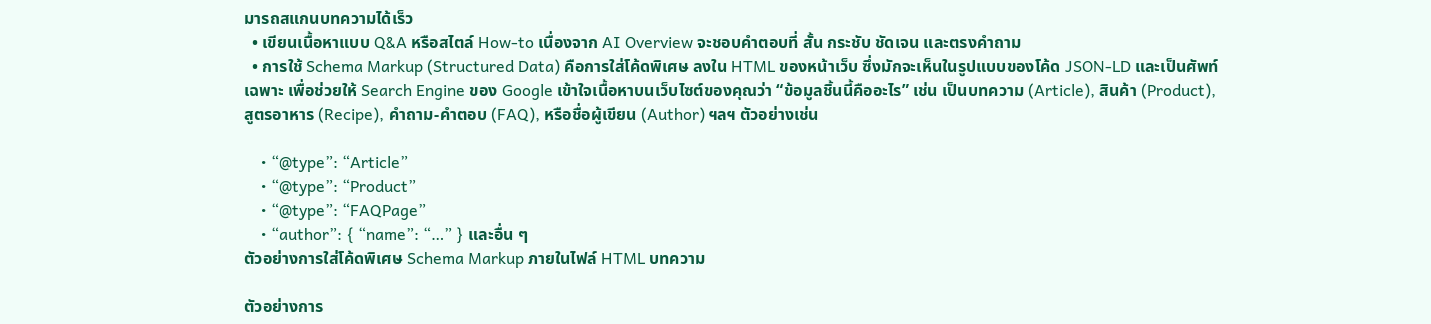มารถสแกนบทความได้เร็ว
  • เขียนเนื้อหาแบบ Q&A หรือสไตล์ How-to เนื่องจาก AI Overview จะชอบคำตอบที่ สั้น กระชับ ชัดเจน และตรงคำถาม
  • การใช้ Schema Markup (Structured Data) คือการใส่โค้ดพิเศษ ลงใน HTML ของหน้าเว็บ ซึ่งมักจะเห็นในรูปแบบของโค้ด JSON-LD และเป็นศัพท์เฉพาะ เพื่อช่วยให้ Search Engine ของ Google เข้าใจเนื้อหาบนเว็บไซต์ของคุณว่า “ข้อมูลชิ้นนี้คืออะไร” เช่น เป็นบทความ (Article), สินค้า (Product), สูตรอาหาร (Recipe), คำถาม-คำตอบ (FAQ), หรือชื่อผู้เขียน (Author) ฯลฯ ตัวอย่างเช่น

    • “@type”: “Article”
    • “@type”: “Product”
    • “@type”: “FAQPage”
    • “author”: { “name”: “…” } และอื่น ๆ
ตัวอย่างการใส่โค้ดพิเศษ Schema Markup ภายในไฟล์ HTML บทความ

ตัวอย่างการ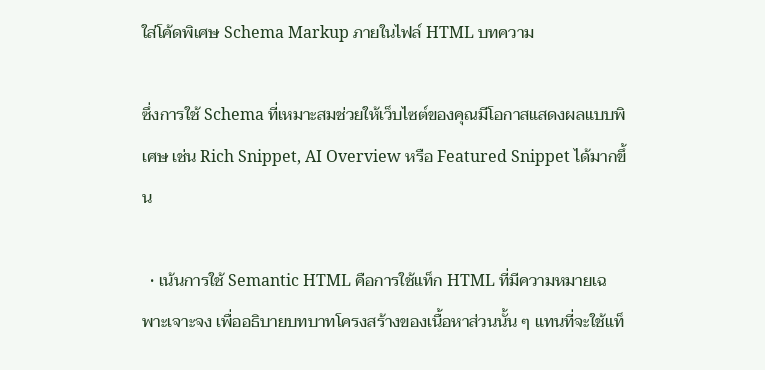ใส่โค้ดพิเศษ Schema Markup ภายในไฟล์ HTML บทความ

ซึ่งการใช้ Schema ที่เหมาะสมช่วยให้เว็บไซต์ของคุณมีโอกาสแสดงผลแบบพิเศษ เช่น Rich Snippet, AI Overview หรือ Featured Snippet ได้มากขึ้น

  • เน้นการใช้ Semantic HTML คือการใช้แท็ก HTML ที่มีความหมายเฉพาะเจาะจง เพื่ออธิบายบทบาทโครงสร้างของเนื้อหาส่วนนั้น ๆ แทนที่จะใช้แท็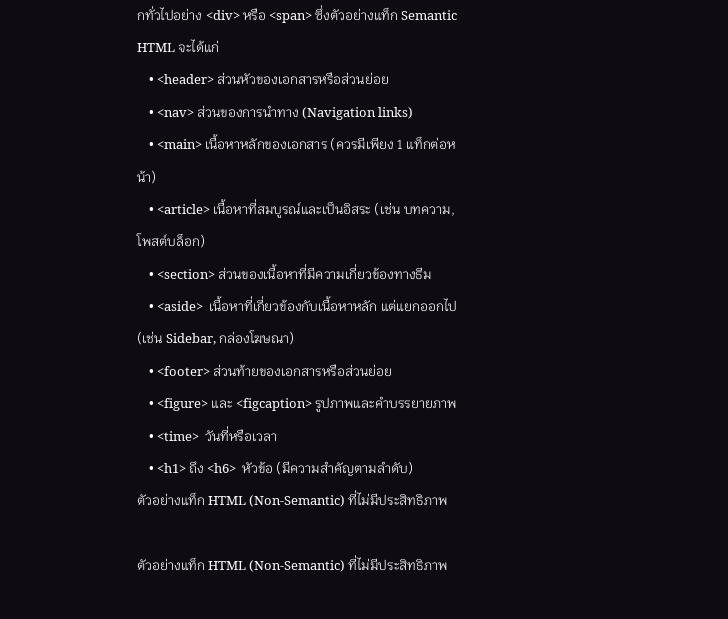กทั่วไปอย่าง <div> หรือ <span> ซึ่งตัวอย่างแท็ก Semantic HTML จะได้แก่
    • <header> ส่วนหัวของเอกสารหรือส่วนย่อย
    • <nav> ส่วนของการนำทาง (Navigation links)
    • <main> เนื้อหาหลักของเอกสาร (ควรมีเพียง 1 แท็กต่อหน้า)
    • <article> เนื้อหาที่สมบูรณ์และเป็นอิสระ (เช่น บทความ, โพสต์บล็อก)
    • <section> ส่วนของเนื้อหาที่มีความเกี่ยวข้องทางธีม
    • <aside>  เนื้อหาที่เกี่ยวข้องกับเนื้อหาหลัก แต่แยกออกไป (เช่น Sidebar, กล่องโฆษณา)
    • <footer> ส่วนท้ายของเอกสารหรือส่วนย่อย
    • <figure> และ <figcaption> รูปภาพและคำบรรยายภาพ
    • <time>  วันที่หรือเวลา
    • <h1> ถึง <h6>  หัวข้อ (มีความสำคัญตามลำดับ)
ตัวอย่างแท็ก HTML (Non-Semantic) ที่ไม่มีประสิทธิภาพ

ตัวอย่างแท็ก HTML (Non-Semantic) ที่ไม่มีประสิทธิภาพ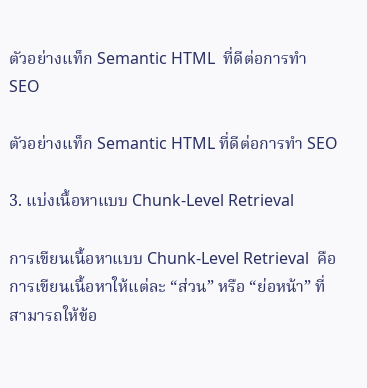ตัวอย่างแท็ก Semantic HTML  ที่ดีต่อการทำ SEO

ตัวอย่างแท็ก Semantic HTML ที่ดีต่อการทำ SEO

3. แบ่งเนื้อหาแบบ Chunk-Level Retrieval

การเขียนเนื้อหาแบบ Chunk-Level Retrieval  คือการเขียนเนื้อหาให้แต่ละ “ส่วน” หรือ “ย่อหน้า” ที่สามารถให้ข้อ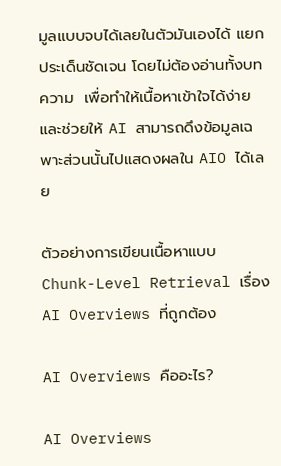มูลแบบจบได้เลยในตัวมันเองได้ แยกประเด็นชัดเจน โดยไม่ต้องอ่านทั้งบทความ  เพื่อทำให้เนื้อหาเข้าใจได้ง่าย และช่วยให้ AI สามารถดึงข้อมูลเฉพาะส่วนนั้นไปแสดงผลใน AIO ได้เลย

ตัวอย่างการเขียนเนื้อหาแบบ Chunk-Level Retrieval เรื่อง AI Overviews ที่ถูกต้อง

AI Overviews คืออะไร?

AI Overviews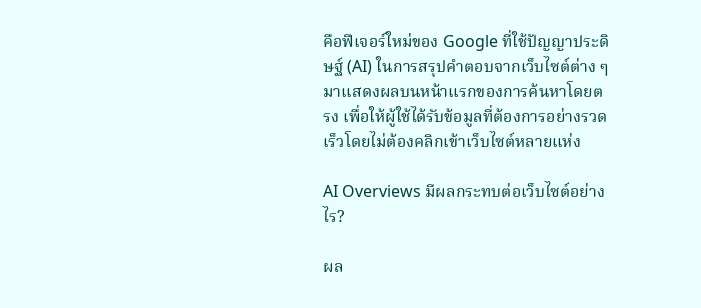คือฟีเจอร์ใหม่ของ Google ที่ใช้ปัญญาประดิษฐ์ (AI) ในการสรุปคำตอบจากเว็บไซต์ต่าง ๆ มาแสดงผลบนหน้าแรกของการค้นหาโดยตรง เพื่อให้ผู้ใช้ได้รับข้อมูลที่ต้องการอย่างรวดเร็วโดยไม่ต้องคลิกเข้าเว็บไซต์หลายแห่ง

AI Overviews มีผลกระทบต่อเว็บไซต์อย่างไร?

ผล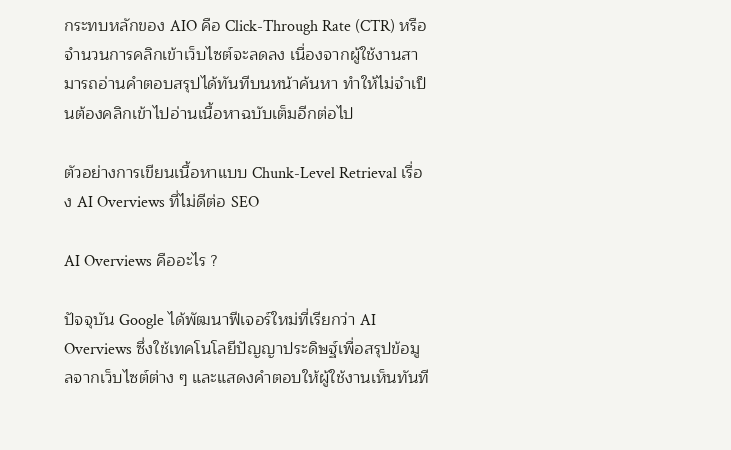กระทบหลักของ AIO คือ Click-Through Rate (CTR) หรือจำนวนการคลิกเข้าเว็บไซต์จะลดลง เนื่องจากผู้ใช้งานสามารถอ่านคำตอบสรุปได้ทันทีบนหน้าค้นหา ทำให้ไม่จำเป็นต้องคลิกเข้าไปอ่านเนื้อหาฉบับเต็มอีกต่อไป

ตัวอย่างการเขียนเนื้อหาแบบ Chunk-Level Retrieval เรื่อง AI Overviews ที่ไม่ดีต่อ SEO

AI Overviews คืออะไร ?

ปัจจุบัน Google ได้พัฒนาฟีเจอร์ใหม่ที่เรียกว่า AI Overviews ซึ่งใช้เทคโนโลยีปัญญาประดิษฐ์เพื่อสรุปข้อมูลจากเว็บไซต์ต่าง ๆ และแสดงคำตอบให้ผู้ใช้งานเห็นทันที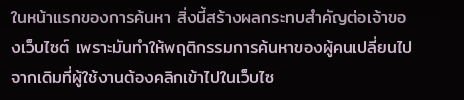ในหน้าแรกของการค้นหา สิ่งนี้สร้างผลกระทบสำคัญต่อเจ้าของเว็บไซต์ เพราะมันทำให้พฤติกรรมการค้นหาของผู้คนเปลี่ยนไป จากเดิมที่ผู้ใช้งานต้องคลิกเข้าไปในเว็บไซ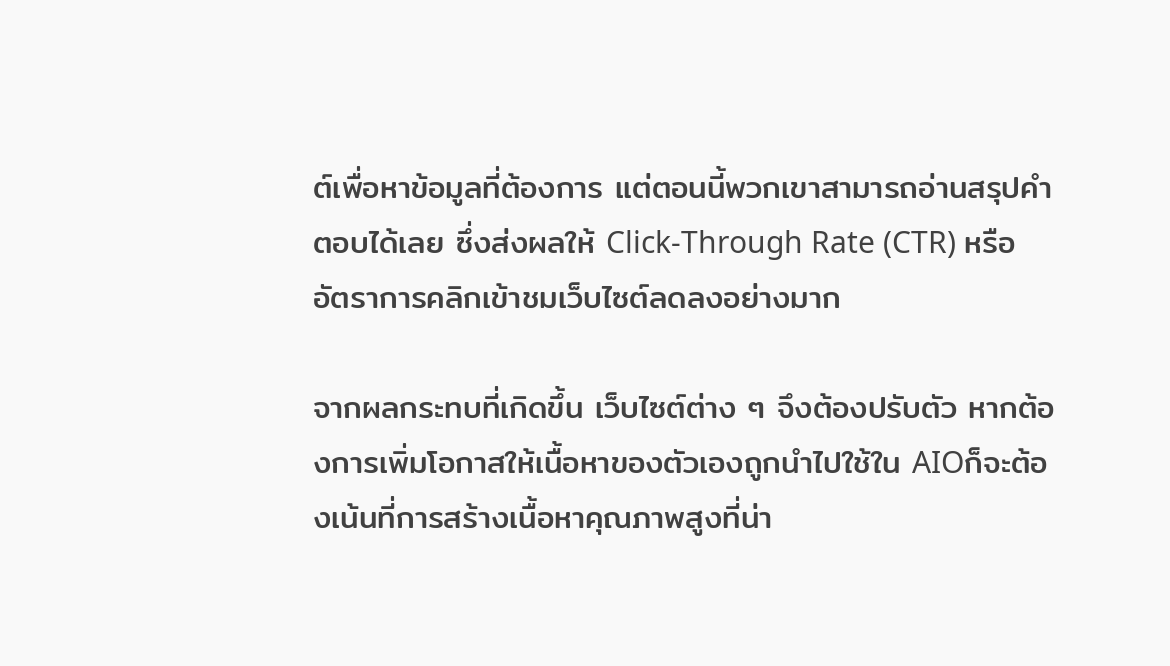ต์เพื่อหาข้อมูลที่ต้องการ แต่ตอนนี้พวกเขาสามารถอ่านสรุปคำตอบได้เลย ซึ่งส่งผลให้ Click-Through Rate (CTR) หรืออัตราการคลิกเข้าชมเว็บไซต์ลดลงอย่างมาก

จากผลกระทบที่เกิดขึ้น เว็บไซต์ต่าง ๆ จึงต้องปรับตัว หากต้องการเพิ่มโอกาสให้เนื้อหาของตัวเองถูกนำไปใช้ใน AIOก็จะต้องเน้นที่การสร้างเนื้อหาคุณภาพสูงที่น่า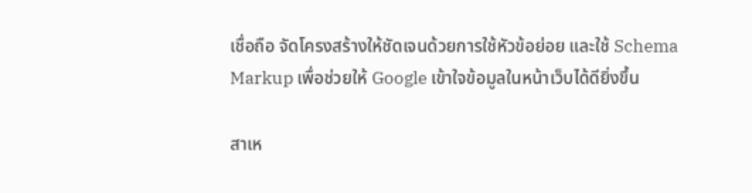เชื่อถือ จัดโครงสร้างให้ชัดเจนด้วยการใช้หัวข้อย่อย และใช้ Schema Markup เพื่อช่วยให้ Google เข้าใจข้อมูลในหน้าเว็บได้ดียิ่งขึ้น

สาเห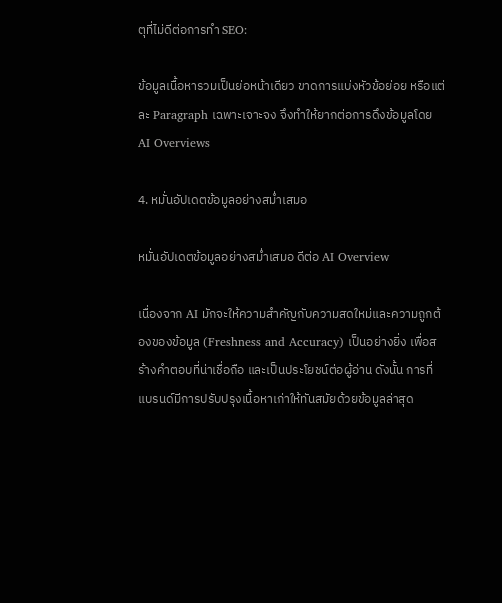ตุที่ไม่ดีต่อการทำ SEO:

ข้อมูลเนื้อหารวมเป็นย่อหน้าเดียว ขาดการแบ่งหัวข้อย่อย หรือแต่ละ Paragraph เฉพาะเจาะจง จึงทำให้ยากต่อการดึงข้อมูลโดย AI Overviews

4. หมั่นอัปเดตข้อมูลอย่างสม่ำเสมอ

หมั่นอัปเดตข้อมูลอย่างสม่ำเสมอ ดีต่อ AI Overview

เนื่องจาก AI มักจะให้ความสำคัญกับความสดใหม่และความถูกต้องของข้อมูล (Freshness and Accuracy) เป็นอย่างยิ่ง เพื่อสร้างคำตอบที่น่าเชื่อถือ และเป็นประโยชน์ต่อผู้อ่าน ดังนั้น การที่แบรนด์มีการปรับปรุงเนื้อหาเก่าให้ทันสมัยด้วยข้อมูลล่าสุด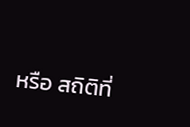หรือ สถิติที่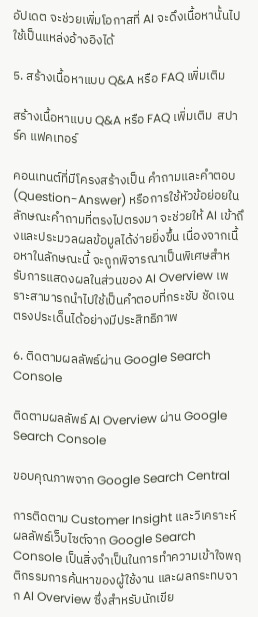อัปเดต จะช่วยเพิ่มโอกาสที่ AI จะดึงเนื้อหานั้นไปใช้เป็นแหล่งอ้างอิงได้

5. สร้างเนื้อหาแบบ Q&A หรือ FAQ เพิ่มเติม

สร้างเนื้อหาแบบ Q&A หรือ FAQ เพิ่มเติม  สปาร์ค แฟคเทอร์

คอนเทนต์ที่มีโครงสร้างเป็น คำถามและคำตอบ (Question-Answer) หรือการใช้หัวข้อย่อยในลักษณะคำถามที่ตรงไปตรงมา จะช่วยให้ AI เข้าถึงและประมวลผลข้อมูลได้ง่ายยิ่งขึ้น เนื่องจากเนื้อหาในลักษณะนี้ จะถูกพิจารณาเป็นพิเศษสำหรับการแสดงผลในส่วนของ AI Overview เพราะสามารถนำไปใช้เป็นคำตอบที่กระชับ ชัดเจน ตรงประเด็นได้อย่างมีประสิทธิภาพ

6. ติดตามผลลัพธ์ผ่าน Google Search Console

ติดตามผลลัพธ์ AI Overview ผ่าน Google Search Console

ขอบคุณภาพจาก Google Search Central

การติดตาม Customer Insight และวิเคราะห์ผลลัพธ์เว็บไซต์จาก Google Search Console เป็นสิ่งจำเป็นในการทำความเข้าใจพฤติกรรมการค้นหาของผู้ใช้งาน และผลกระทบจาก AI Overview ซึ่งสำหรับนักเขีย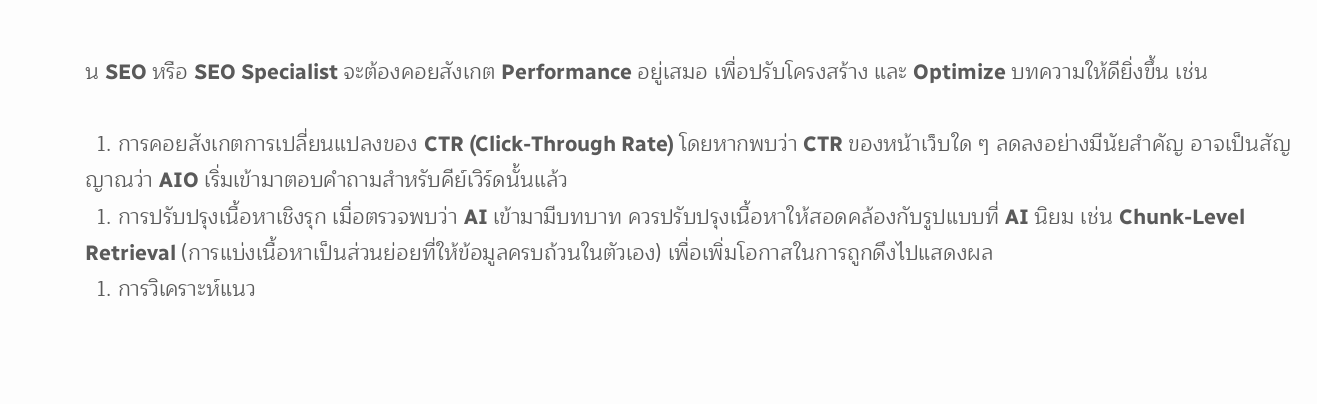น SEO หรือ SEO Specialist จะต้องคอยสังเกต Performance อยู่เสมอ เพื่อปรับโครงสร้าง และ Optimize บทความให้ดียิ่งขึ้น เช่น

  1. การคอยสังเกตการเปลี่ยนแปลงของ CTR (Click-Through Rate) โดยหากพบว่า CTR ของหน้าเว็บใด ๆ ลดลงอย่างมีนัยสำคัญ อาจเป็นสัญญาณว่า AIO เริ่มเข้ามาตอบคำถามสำหรับคีย์เวิร์ดนั้นแล้ว
  1. การปรับปรุงเนื้อหาเชิงรุก เมื่อตรวจพบว่า AI เข้ามามีบทบาท ควรปรับปรุงเนื้อหาให้สอดคล้องกับรูปแบบที่ AI นิยม เช่น Chunk-Level Retrieval (การแบ่งเนื้อหาเป็นส่วนย่อยที่ให้ข้อมูลครบถ้วนในตัวเอง) เพื่อเพิ่มโอกาสในการถูกดึงไปแสดงผล
  1. การวิเคราะห์แนว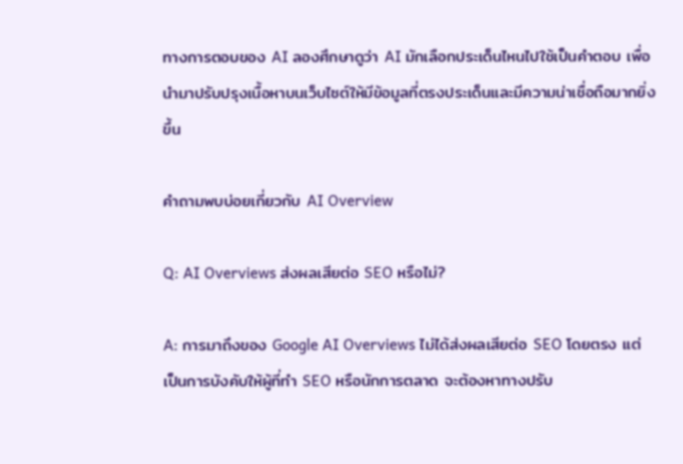ทางการตอบของ AI ลองศึกษาดูว่า AI มักเลือกประเด็นไหนไปใช้เป็นคำตอบ เพื่อนำมาปรับปรุงเนื้อหาบนเว็บไซต์ให้มีข้อมูลที่ตรงประเด็นและมีความน่าเชื่อถือมากยิ่งขึ้น

คำถามพบบ่อยเกี่ยวกับ AI Overview

Q: AI Overviews ส่งผลเสียต่อ SEO หรือไม่?

A: การมาถึงของ Google AI Overviews ไม่ได้ส่งผลเสียต่อ SEO โดยตรง แต่เป็นการบังคับให้ผู้ที่ทำ SEO หรือนักการตลาด จะต้องหาทางปรับ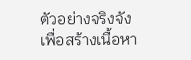ตัวอย่างจริงจังเพื่อสร้างเนื้อหา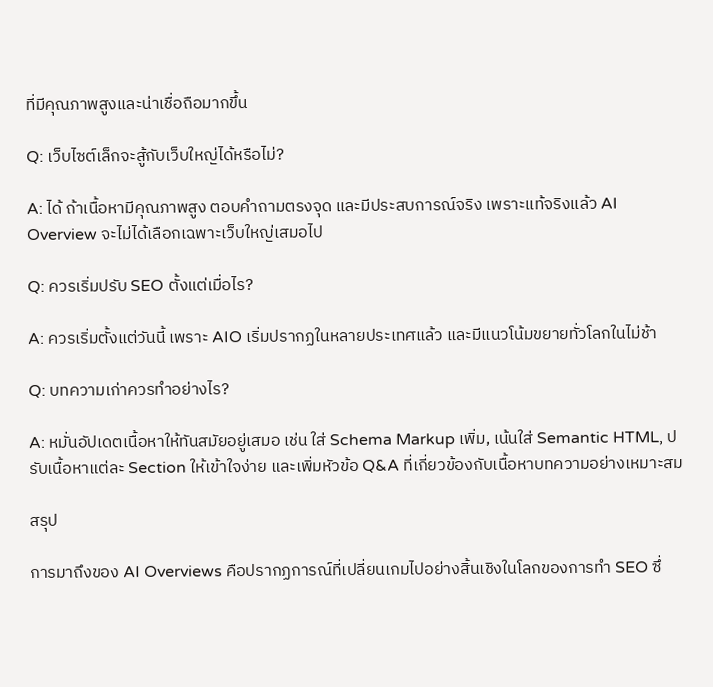ที่มีคุณภาพสูงและน่าเชื่อถือมากขึ้น

Q: เว็บไซต์เล็กจะสู้กับเว็บใหญ่ได้หรือไม่?

A: ได้ ถ้าเนื้อหามีคุณภาพสูง ตอบคำถามตรงจุด และมีประสบการณ์จริง เพราะแท้จริงแล้ว AI Overview จะไม่ได้เลือกเฉพาะเว็บใหญ่เสมอไป

Q: ควรเริ่มปรับ SEO ตั้งแต่เมื่อไร?

A: ควรเริ่มตั้งแต่วันนี้ เพราะ AIO เริ่มปรากฏในหลายประเทศแล้ว และมีแนวโน้มขยายทั่วโลกในไม่ช้า

Q: บทความเก่าควรทำอย่างไร?

A: หมั่นอัปเดตเนื้อหาให้ทันสมัยอยู่เสมอ เช่น ใส่ Schema Markup เพิ่ม, เน้นใส่ Semantic HTML, ปรับเนื้อหาแต่ละ Section ให้เข้าใจง่าย และเพิ่มหัวข้อ Q&A ที่เกี่ยวข้องกับเนื้อหาบทความอย่างเหมาะสม

สรุป

การมาถึงของ AI Overviews คือปรากฏการณ์ที่เปลี่ยนเกมไปอย่างสิ้นเชิงในโลกของการทำ SEO ซึ่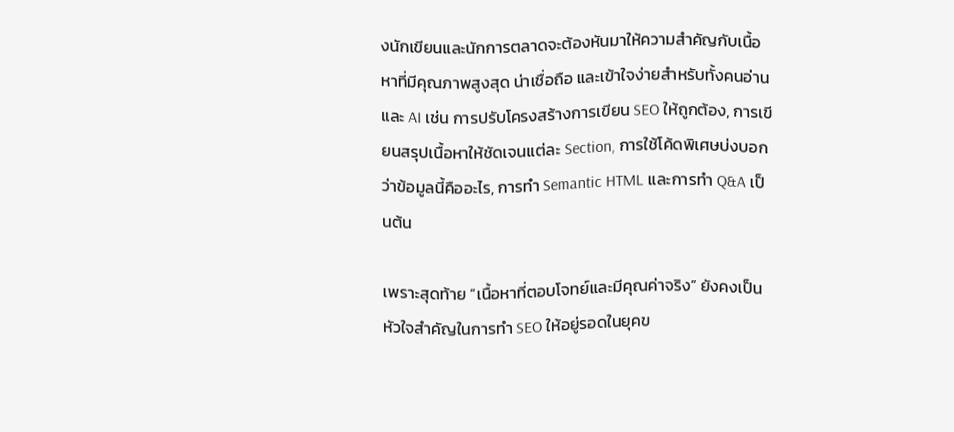งนักเขียนและนักการตลาดจะต้องหันมาให้ความสำคัญกับเนื้อหาที่มีคุณภาพสูงสุด น่าเชื่อถือ และเข้าใจง่ายสำหรับทั้งคนอ่าน และ AI เช่น การปรับโครงสร้างการเขียน SEO ให้ถูกต้อง, การเขียนสรุปเนื้อหาให้ชัดเจนแต่ละ Section, การใช้โค้ดพิเศษบ่งบอกว่าข้อมูลนี้คืออะไร, การทำ Semantic HTML และการทำ Q&A เป็นต้น

เพราะสุดท้าย “เนื้อหาที่ตอบโจทย์และมีคุณค่าจริง” ยังคงเป็นหัวใจสำคัญในการทำ SEO ให้อยู่รอดในยุคข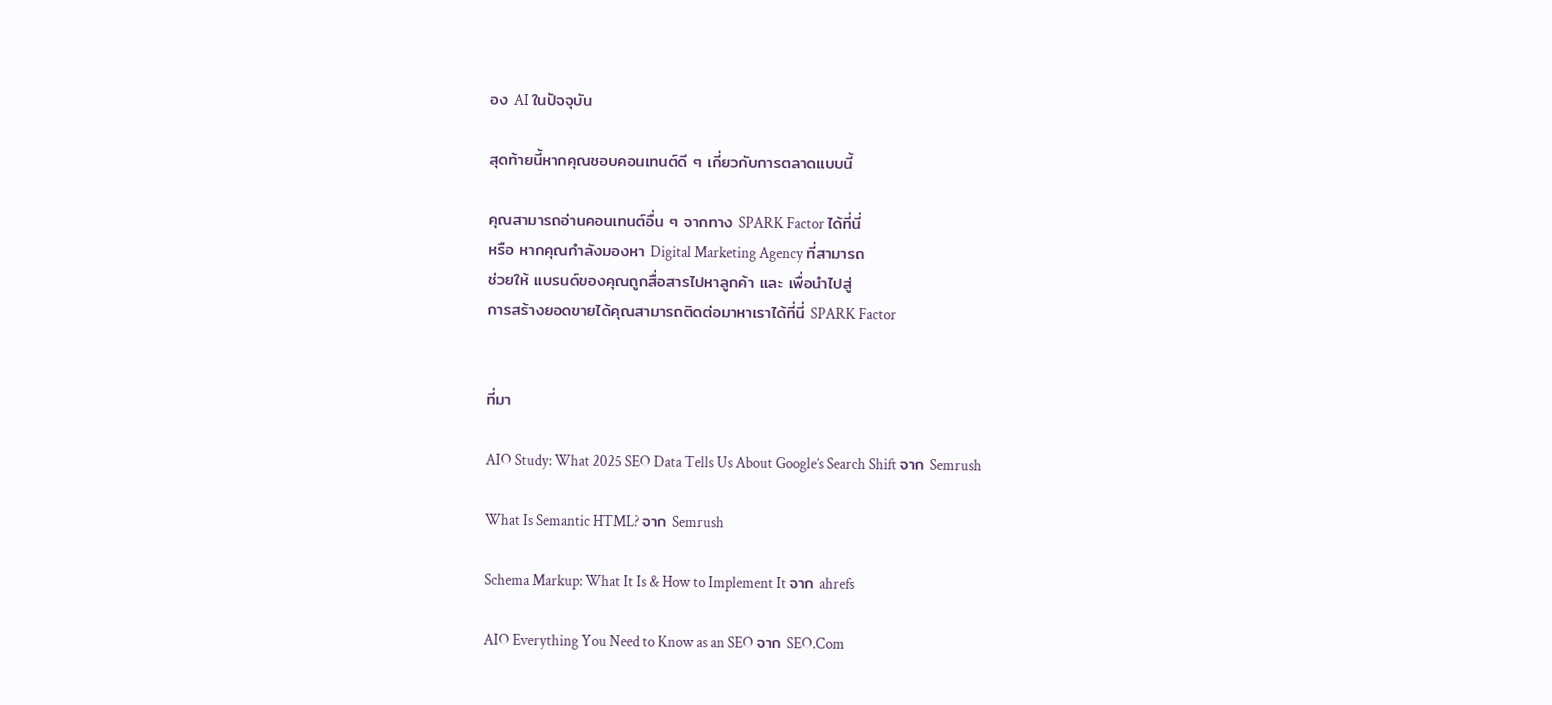อง AI ในปัจจุบัน

สุดท้ายนี้หากคุณชอบคอนเทนต์ดี ๆ เกี่ยวกับการตลาดแบบนี้

คุณสามารถอ่านคอนเทนต์อื่น ๆ จากทาง SPARK Factor ได้ที่นี่
หรือ หากคุณกำลังมองหา Digital Marketing Agency ที่สามารถ
ช่วยให้ แบรนด์ของคุณถูกสื่อสารไปหาลูกค้า และ เพื่อนำไปสู่
การสร้างยอดขายได้คุณสามารถติดต่อมาหาเราได้ที่นี่ SPARK Factor


ที่มา

AIO Study: What 2025 SEO Data Tells Us About Google’s Search Shift จาก Semrush

What Is Semantic HTML? จาก Semrush

Schema Markup: What It Is & How to Implement It จาก ahrefs

AIO Everything You Need to Know as an SEO จาก SEO.Com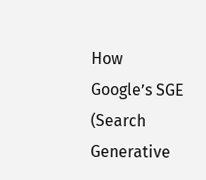How Google’s SGE (Search Generative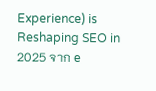Experience) is Reshaping SEO in 2025 จาก e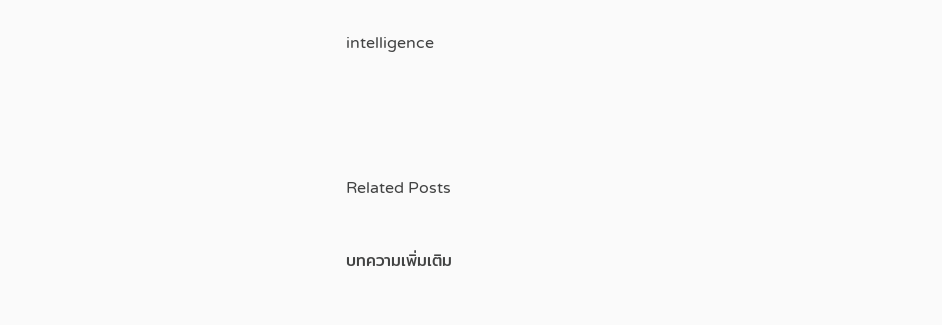intelligence



Related Posts

บทความเพิ่มเติม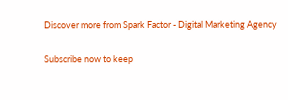Discover more from Spark Factor - Digital Marketing Agency

Subscribe now to keep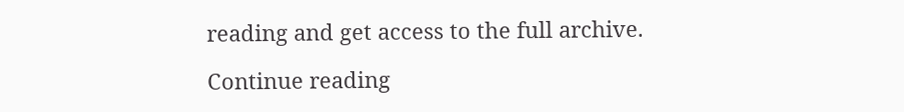reading and get access to the full archive.

Continue reading